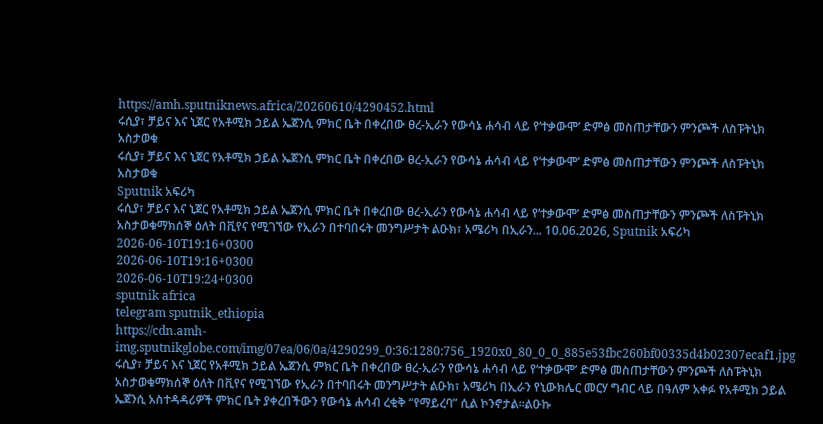https://amh.sputniknews.africa/20260610/4290452.html
ሩሲያ፣ ቻይና እና ኒጀር የአቶሚክ ኃይል ኤጀንሲ ምክር ቤት በቀረበው ፀረ-ኢራን የውሳኔ ሐሳብ ላይ የ‘ተቃውሞ’ ድምፅ መስጠታቸውን ምንጮች ለስፑትኒክ አስታወቁ
ሩሲያ፣ ቻይና እና ኒጀር የአቶሚክ ኃይል ኤጀንሲ ምክር ቤት በቀረበው ፀረ-ኢራን የውሳኔ ሐሳብ ላይ የ‘ተቃውሞ’ ድምፅ መስጠታቸውን ምንጮች ለስፑትኒክ አስታወቁ
Sputnik አፍሪካ
ሩሲያ፣ ቻይና እና ኒጀር የአቶሚክ ኃይል ኤጀንሲ ምክር ቤት በቀረበው ፀረ-ኢራን የውሳኔ ሐሳብ ላይ የ‘ተቃውሞ’ ድምፅ መስጠታቸውን ምንጮች ለስፑትኒክ አስታወቁማክሰኞ ዕለት በቪየና የሚገኘው የኢራን በተባበሩት መንግሥታት ልዑክ፣ አሜሪካ በኢራን... 10.06.2026, Sputnik አፍሪካ
2026-06-10T19:16+0300
2026-06-10T19:16+0300
2026-06-10T19:24+0300
sputnik africa
telegram sputnik_ethiopia
https://cdn.amh-img.sputnikglobe.com/img/07ea/06/0a/4290299_0:36:1280:756_1920x0_80_0_0_885e53fbc260bf00335d4b02307ecaf1.jpg
ሩሲያ፣ ቻይና እና ኒጀር የአቶሚክ ኃይል ኤጀንሲ ምክር ቤት በቀረበው ፀረ-ኢራን የውሳኔ ሐሳብ ላይ የ‘ተቃውሞ’ ድምፅ መስጠታቸውን ምንጮች ለስፑትኒክ አስታወቁማክሰኞ ዕለት በቪየና የሚገኘው የኢራን በተባበሩት መንግሥታት ልዑክ፣ አሜሪካ በኢራን የኒውክሌር መርሃ ግብር ላይ በዓለም አቀፉ የአቶሚክ ኃይል ኤጀንሲ አስተዳዳሪዎች ምክር ቤት ያቀረበችውን የውሳኔ ሐሳብ ረቂቅ “የማይረባ” ሲል ኮንኖታል።ልዑኩ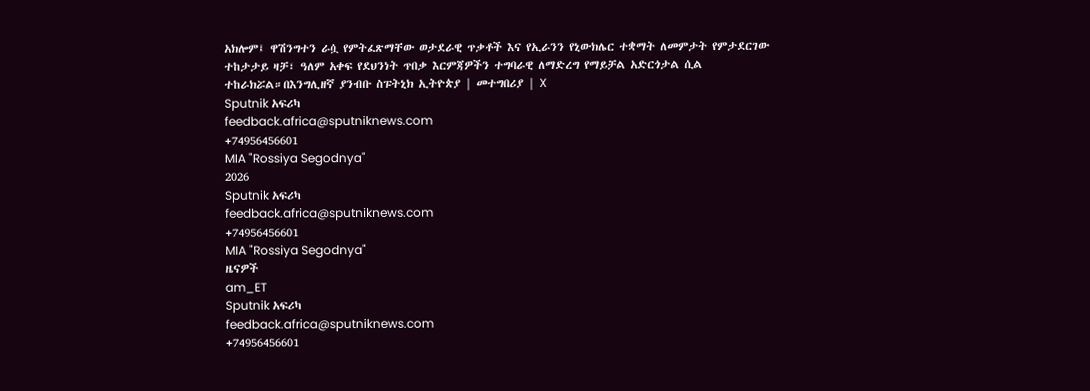አክሎም፤ ዋሽንግተን ራሷ የምትፈጽማቸው ወታደራዊ ጥቃቶች እና የኢራንን የኒውክሌር ተቋማት ለመምታት የምታደርገው ተከታታይ ዛቻ፣ ዓለም አቀፍ የደህንነት ጥበቃ እርምጃዎችን ተግባራዊ ለማድረግ የማይቻል አድርጎታል ሲል ተከራክሯል።በእንግሊዘኛ ያንብቡ ስፑትኒክ ኢትዮጵያ | መተግበሪያ | X
Sputnik አፍሪካ
feedback.africa@sputniknews.com
+74956456601
MIA "Rossiya Segodnya"
2026
Sputnik አፍሪካ
feedback.africa@sputniknews.com
+74956456601
MIA "Rossiya Segodnya"
ዜናዎች
am_ET
Sputnik አፍሪካ
feedback.africa@sputniknews.com
+74956456601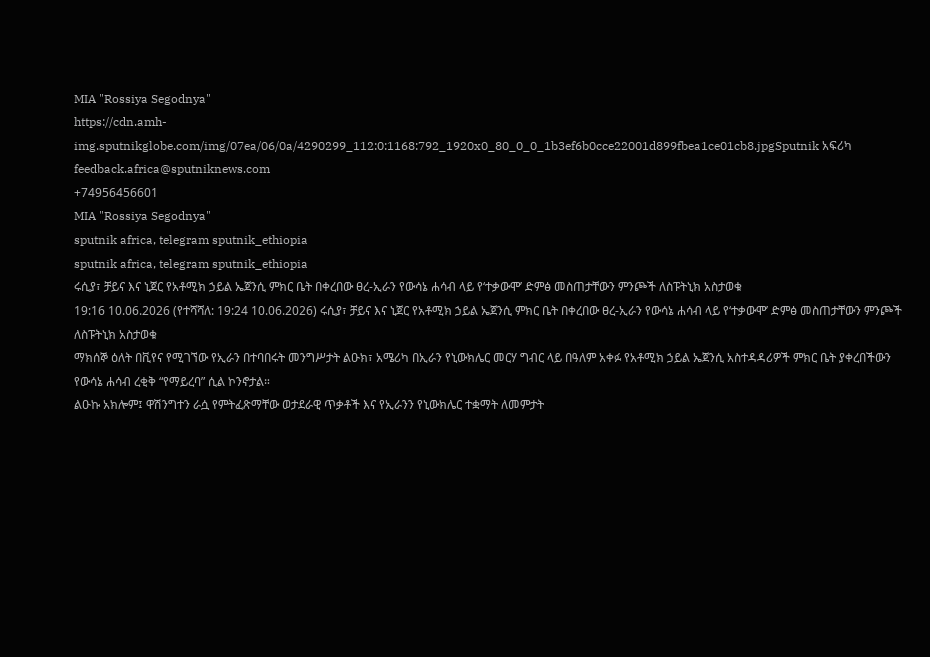MIA "Rossiya Segodnya"
https://cdn.amh-img.sputnikglobe.com/img/07ea/06/0a/4290299_112:0:1168:792_1920x0_80_0_0_1b3ef6b0cce22001d899fbea1ce01cb8.jpgSputnik አፍሪካ
feedback.africa@sputniknews.com
+74956456601
MIA "Rossiya Segodnya"
sputnik africa, telegram sputnik_ethiopia
sputnik africa, telegram sputnik_ethiopia
ሩሲያ፣ ቻይና እና ኒጀር የአቶሚክ ኃይል ኤጀንሲ ምክር ቤት በቀረበው ፀረ-ኢራን የውሳኔ ሐሳብ ላይ የ‘ተቃውሞ’ ድምፅ መስጠታቸውን ምንጮች ለስፑትኒክ አስታወቁ
19:16 10.06.2026 (የተሻሻለ: 19:24 10.06.2026) ሩሲያ፣ ቻይና እና ኒጀር የአቶሚክ ኃይል ኤጀንሲ ምክር ቤት በቀረበው ፀረ-ኢራን የውሳኔ ሐሳብ ላይ የ‘ተቃውሞ’ ድምፅ መስጠታቸውን ምንጮች ለስፑትኒክ አስታወቁ
ማክሰኞ ዕለት በቪየና የሚገኘው የኢራን በተባበሩት መንግሥታት ልዑክ፣ አሜሪካ በኢራን የኒውክሌር መርሃ ግብር ላይ በዓለም አቀፉ የአቶሚክ ኃይል ኤጀንሲ አስተዳዳሪዎች ምክር ቤት ያቀረበችውን የውሳኔ ሐሳብ ረቂቅ “የማይረባ” ሲል ኮንኖታል።
ልዑኩ አክሎም፤ ዋሽንግተን ራሷ የምትፈጽማቸው ወታደራዊ ጥቃቶች እና የኢራንን የኒውክሌር ተቋማት ለመምታት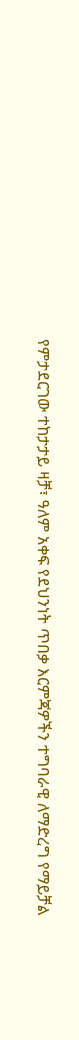የምታደርገው ተከታታይ ዛቻ፣ ዓለም አቀፍ የደህንነት ጥበቃ እርምጃዎችን ተግባራዊ ለማድረግ የማይቻል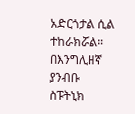አድርጎታል ሲል ተከራክሯል።
በእንግሊዘኛ ያንብቡ
ስፑትኒክ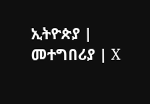ኢትዮጵያ | መተግበሪያ | X